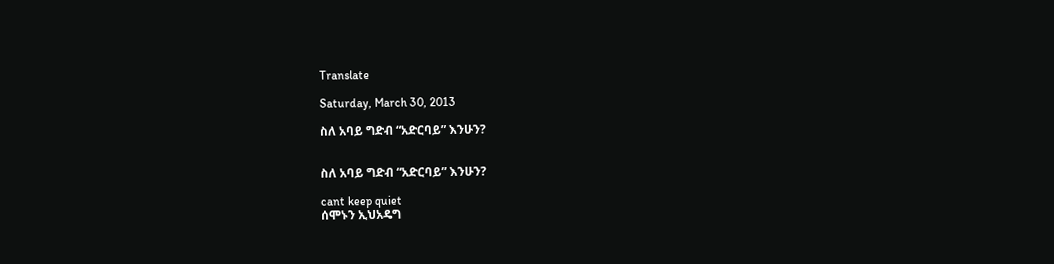Translate

Saturday, March 30, 2013

ስለ አባይ ግድብ “አድርባይ” እንሁን?


ስለ አባይ ግድብ “አድርባይ” እንሁን?

cant keep quiet
ሰሞኑን ኢህአዴግ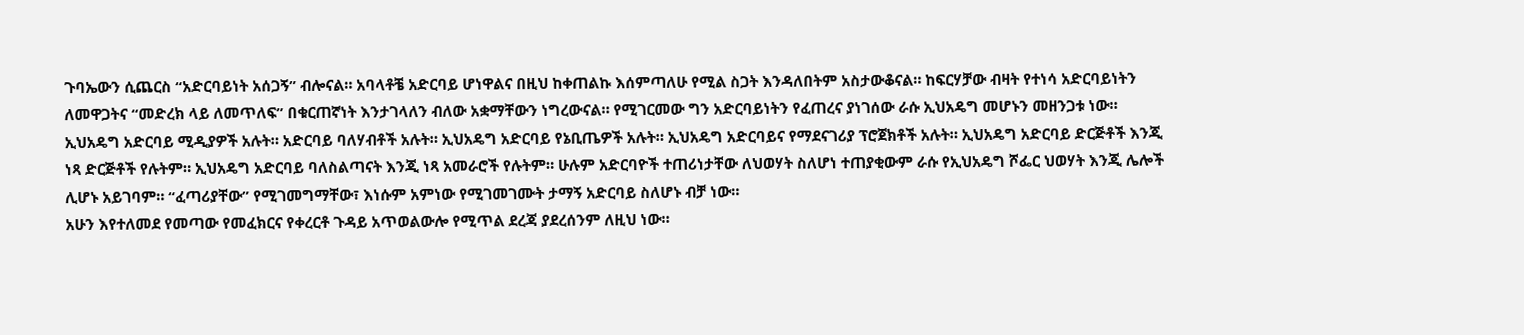ጉባኤውን ሲጨርስ “አድርባይነት አሰጋኝ” ብሎናል። አባላቶቼ አድርባይ ሆነዋልና በዚህ ከቀጠልኩ እሰምጣለሁ የሚል ስጋት እንዳለበትም አስታውቆናል። ከፍርሃቻው ብዛት የተነሳ አድርባይነትን ለመዋጋትና “መድረክ ላይ ለመጥለፍ” በቁርጠኛነት እንታገላለን ብለው አቋማቸውን ነግረውናል። የሚገርመው ግን አድርባይነትን የፈጠረና ያነገሰው ራሱ ኢህአዴግ መሆኑን መዘንጋቱ ነው።
ኢህአዴግ አድርባይ ሚዲያዎች አሉት። አድርባይ ባለሃብቶች አሉት። ኢህአዴግ አድርባይ የኔቢጤዎች አሉት። ኢህአዴግ አድርባይና የማደናገሪያ ፕሮጀክቶች አሉት። ኢህአዴግ አድርባይ ድርጅቶች እንጂ ነጻ ድርጅቶች የሉትም። ኢህአዴግ አድርባይ ባለስልጣናት እንጂ ነጻ አመራሮች የሉትም። ሁሉም አድርባዮች ተጠሪነታቸው ለህወሃት ስለሆነ ተጠያቂውም ራሱ የኢህአዴግ ሾፌር ህወሃት እንጂ ሌሎች ሊሆኑ አይገባም። “ፈጣሪያቸው” የሚገመግማቸው፣ እነሱም አምነው የሚገመገሙት ታማኝ አድርባይ ስለሆኑ ብቻ ነው።
አሁን እየተለመደ የመጣው የመፈክርና የቀረርቶ ጉዳይ አጥወልውሎ የሚጥል ደረጃ ያደረሰንም ለዚህ ነው።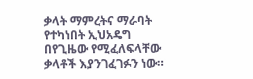ቃላት ማምረትና ማራባት የተካነበት ኢህአዴግ በየጊዜው የሚፈለፍላቸው ቃላቶች እያንገፈገፉን ነው።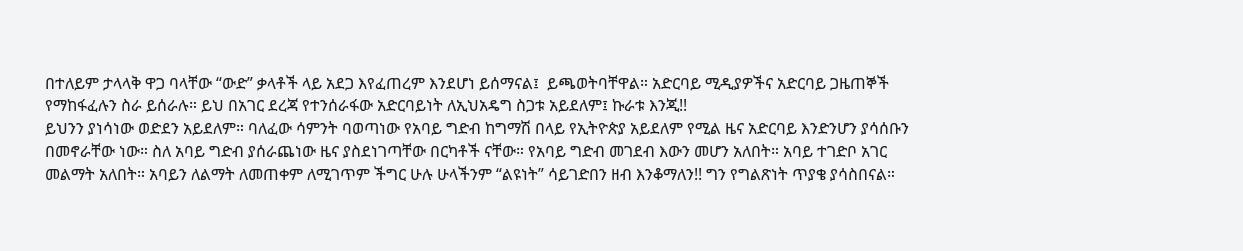በተለይም ታላላቅ ዋጋ ባላቸው “ውድ” ቃላቶች ላይ አደጋ እየፈጠረም እንደሆነ ይሰማናል፤  ይጫወትባቸዋል። አድርባይ ሚዲያዎችና አድርባይ ጋዜጠኞች የማከፋፈሉን ስራ ይሰራሉ። ይህ በአገር ደረጃ የተንሰራፋው አድርባይነት ለኢህአዴግ ስጋቱ አይደለም፤ ኩራቱ እንጂ!!
ይህንን ያነሳነው ወድደን አይደለም። ባለፈው ሳምንት ባወጣነው የአባይ ግድብ ከግማሽ በላይ የኢትዮጵያ አይደለም የሚል ዜና አድርባይ እንድንሆን ያሳሰቡን በመኖራቸው ነው። ስለ አባይ ግድብ ያሰራጨነው ዜና ያስደነገጣቸው በርካቶች ናቸው። የአባይ ግድብ መገደብ እውን መሆን አለበት። አባይ ተገድቦ አገር መልማት አለበት። አባይን ለልማት ለመጠቀም ለሚገጥም ችግር ሁሉ ሁላችንም “ልዩነት” ሳይገድበን ዘብ እንቆማለን!! ግን የግልጽነት ጥያቄ ያሳስበናል።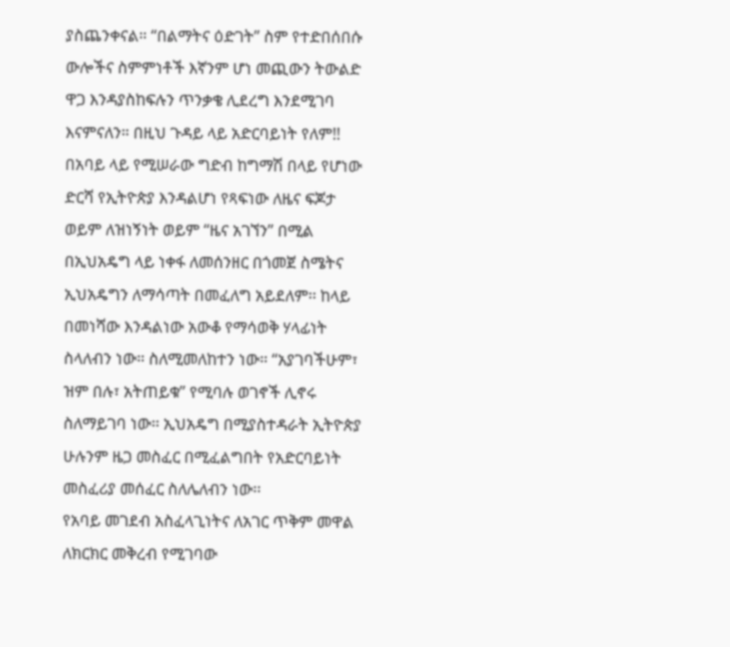ያስጨንቀናል። “በልማትና ዕድገት” ስም የተድበሰበሱ ውሎችና ስምምነቶች እኛንም ሆነ መጪውን ትውልድ ዋጋ እንዳያስከፍሉን ጥንቃቄ ሊደረግ እንደሚገባ እናምናለን። በዚህ ጉዳይ ላይ አድርባይነት የለም!!
በአባይ ላይ የሚሠራው ግድብ ከግማሽ በላይ የሆነው ድርሻ የኢትዮጵያ እንዳልሆነ የጻፍነው ለዜና ፍጆታ ወይም ለዝነኝነት ወይም “ዜና አገኘን” በሚል በኢህአዴግ ላይ ነቀፋ ለመሰንዘር በጎመጀ ስሜትና ኢህአዴግን ለማሳጣት በመፈለግ አይደለም፡፡ ከላይ በመነሻው እንዳልነው አውቆ የማሳወቅ ሃላፊነት ስላለብን ነው። ስለሚመለከተን ነው። “አያገባችሁም፣ ዝም በሉ፣ አትጠይቁ” የሚባሉ ወገኖች ሊኖሩ ስለማይገባ ነው፡፡ ኢህአዴግ በሚያስተዳራት ኢትዮጵያ ሁሉንም ዜጋ መስፈር በሚፈልግበት የአድርባይነት መስፈሪያ መሰፈር ስለሌለብን ነው፡፡
የአባይ መገደብ አስፈላጊነትና ለአገር ጥቅም መዋል ለክርክር መቅረብ የሚገባው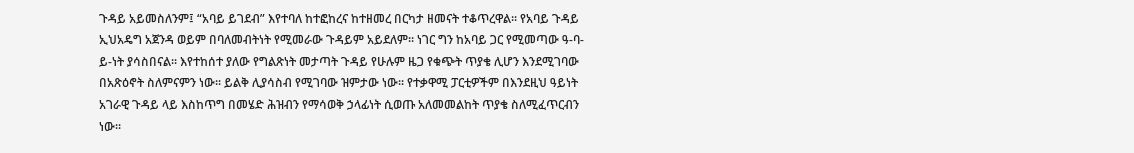ጉዳይ አይመስለንም፤ “አባይ ይገደብ” እየተባለ ከተፎከረና ከተዘመረ በርካታ ዘመናት ተቆጥረዋል፡፡ የአባይ ጉዳይ ኢህአዴግ አጀንዳ ወይም በባለመብትነት የሚመራው ጉዳይም አይደለም፡፡ ነገር ግን ከአባይ ጋር የሚመጣው ዓ-ባ-ይ-ነት ያሳስበናል፡፡ እየተከሰተ ያለው የግልጽነት መታጣት ጉዳይ የሁሉም ዜጋ የቁጭት ጥያቄ ሊሆን እንደሚገባው በአጽዕኖት ስለምናምን ነው፡፡ ይልቅ ሊያሳስብ የሚገባው ዝምታው ነው፡፡ የተቃዋሚ ፓርቲዎችም በእንደዚህ ዓይነት አገራዊ ጉዳይ ላይ እስከጥግ በመሄድ ሕዝብን የማሳወቅ ኃላፊነት ሲወጡ አለመመልከት ጥያቄ ስለሚፈጥርብን ነው፡፡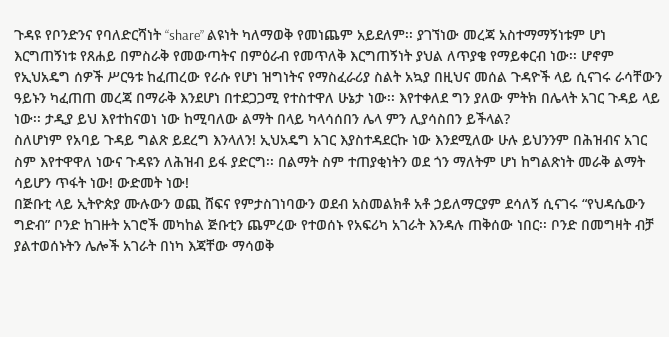ጉዳዩ የቦንድንና የባለድርሻነት “share” ልዩነት ካለማወቅ የመነጨም አይደለም፡፡ ያገኘነው መረጃ አስተማማኝነቱም ሆነ እርግጠኝነቱ የጸሐይ በምስራቅ የመውጣትና በምዕራብ የመጥለቅ እርግጠኝነት ያህል ለጥያቄ የማይቀርብ ነው፡፡ ሆኖም የኢህአዴግ ሰዎች ሥርዓቱ ከፈጠረው የራሱ የሆነ ዝግነትና የማስፈራሪያ ስልት አኳያ በዚህና መሰል ጉዳዮች ላይ ሲናገሩ ራሳቸውን ዓይኑን ካፈጠጠ መረጃ በማራቅ እንደሆነ በተደጋጋሚ የተስተዋለ ሁኔታ ነው፡፡ እየተቀለደ ግን ያለው ምትክ በሌላት አገር ጉዳይ ላይ ነው፡፡ ታዲያ ይህ እየተከናወነ ነው ከሚባለው ልማት በላይ ካላሳሰበን ሌላ ምን ሊያሳስበን ይችላል?
ስለሆነም የአባይ ጉዳይ ግልጽ ይደረግ እንላለን! ኢህአዴግ አገር እያስተዳደርኩ ነው እንደሚለው ሁሉ ይህንንም በሕዝብና አገር ስም እየተዋዋለ ነውና ጉዳዩን ለሕዝብ ይፋ ያድርግ፡፡ በልማት ስም ተጠያቂነትን ወደ ጎን ማለትም ሆነ ከግልጽነት መራቅ ልማት ሳይሆን ጥፋት ነው! ውድመት ነው!
በጅቡቲ ላይ ኢትዮጵያ ሙሉውን ወጪ ሸፍና የምታስገነባውን ወደብ አስመልክቶ አቶ ኃይለማርያም ደሳለኝ ሲናገሩ “የህዳሴውን ግድብ” ቦንድ ከገዙት አገሮች መካከል ጅቡቲን ጨምረው የተወሰኑ የአፍሪካ አገራት እንዳሉ ጠቅሰው ነበር፡፡ ቦንድ በመግዛት ብቻ ያልተወሰኑትን ሌሎች አገራት በነካ እጃቸው ማሳወቅ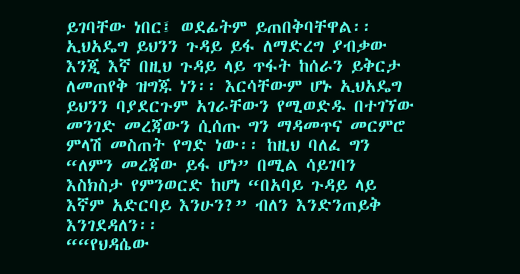ይገባቸው ነበር፤ ወደፊትም ይጠበቅባቸዋል፡፡ ኢህአዴግ ይህንን ጉዳይ ይፋ ለማድረግ ያብቃው እንጂ እኛ በዚህ ጉዳይ ላይ ጥፋት ከሰራን ይቅርታ ለመጠየቅ ዝግጁ ነን፡፡ እርሳቸውም ሆኑ ኢህአዴግ ይህንን ባያደርጉም አገራቸውን የሚወድዱ በተገኘው መንገድ መረጃውን ሲሰጡ ግን ማዳመጥና መርምሮ ምላሽ መስጠት የግድ ነው፡፡ ከዚህ ባለፈ ግን “ለምን መረጃው ይፋ ሆነ” በሚል ሳይገባን እስክስታ የምንወርድ ከሆነ “በአባይ ጉዳይ ላይ እኛም አድርባይ እንሁን?” ብለን እንድንጠይቅ እንገደዳለን፡፡
““የህዳሴው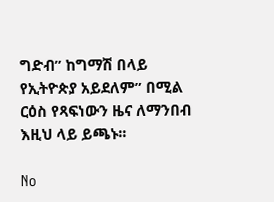ግድብ” ከግማሽ በላይ የኢትዮጵያ አይደለም” በሚል ርዕስ የጻፍነውን ዜና ለማንበብ እዚህ ላይ ይጫኑ፡፡

No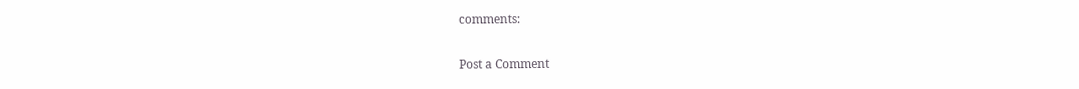comments:

Post a Comment